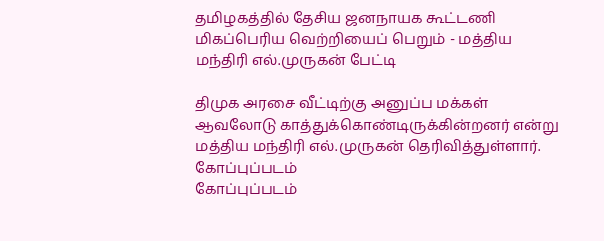தமிழகத்தில் தேசிய ஜனநாயக கூட்டணி மிகப்பெரிய வெற்றியைப் பெறும் - மத்திய மந்திரி எல்.முருகன் பேட்டி

திமுக அரசை வீட்டிற்கு அனுப்ப மக்கள் ஆவலோடு காத்துக்கொண்டிருக்கின்றனர் என்று மத்திய மந்திரி எல்.முருகன் தெரிவித்துள்ளார்.
கோப்புப்படம்
கோப்புப்படம்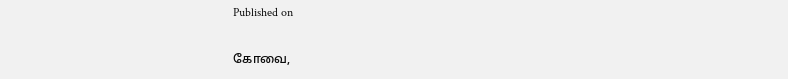Published on

கோவை,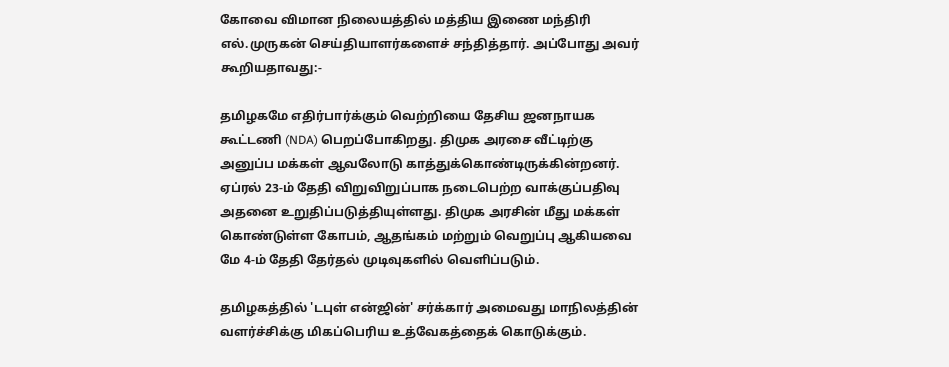கோவை விமான நிலையத்தில் மத்திய இணை மந்திரி எல்.முருகன் செய்தியாளர்களைச் சந்தித்தார். அப்போது அவர் கூறியதாவது:-

தமிழகமே எதிர்பார்க்கும் வெற்றியை தேசிய ஜனநாயக கூட்டணி (NDA) பெறப்போகிறது. திமுக அரசை வீட்டிற்கு அனுப்ப மக்கள் ஆவலோடு காத்துக்கொண்டிருக்கின்றனர். ஏப்ரல் 23-ம் தேதி விறுவிறுப்பாக நடைபெற்ற வாக்குப்பதிவு அதனை உறுதிப்படுத்தியுள்ளது. திமுக அரசின் மீது மக்கள் கொண்டுள்ள கோபம், ஆதங்கம் மற்றும் வெறுப்பு ஆகியவை மே 4-ம் தேதி தேர்தல் முடிவுகளில் வெளிப்படும்.

தமிழகத்தில் 'டபுள் என்ஜின்' சர்க்கார் அமைவது மாநிலத்தின் வளர்ச்சிக்கு மிகப்பெரிய உத்வேகத்தைக் கொடுக்கும்.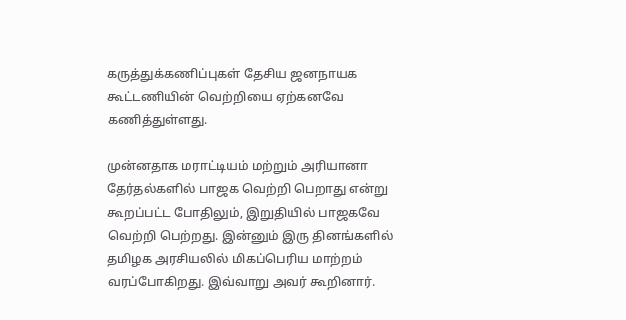கருத்துக்கணிப்புகள் தேசிய ஜனநாயக கூட்டணியின் வெற்றியை ஏற்கனவே கணித்துள்ளது.

முன்னதாக மராட்டியம் மற்றும் அரியானா தேர்தல்களில் பாஜக வெற்றி பெறாது என்று கூறப்பட்ட போதிலும், இறுதியில் பாஜகவே வெற்றி பெற்றது. இன்னும் இரு தினங்களில் தமிழக அரசியலில் மிகப்பெரிய மாற்றம் வரப்போகிறது. இவ்வாறு அவர் கூறினார்.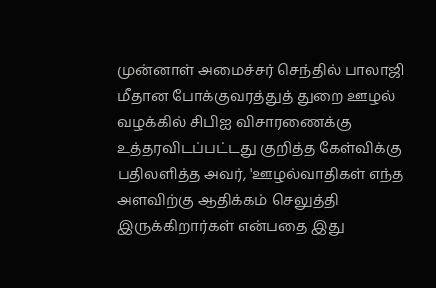முன்னாள் அமைச்சர் செந்தில் பாலாஜி மீதான போக்குவரத்துத் துறை ஊழல் வழக்கில் சிபிஐ விசாரணைக்கு உத்தரவிடப்பட்டது குறித்த கேள்விக்கு பதிலளித்த அவர், 'ஊழல்வாதிகள் எந்த அளவிற்கு ஆதிக்கம் செலுத்தி இருக்கிறார்கள் என்பதை இது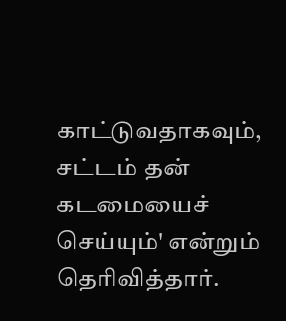காட்டுவதாகவும், சட்டம் தன் கடமையைச் செய்யும்' என்றும் தெரிவித்தார்.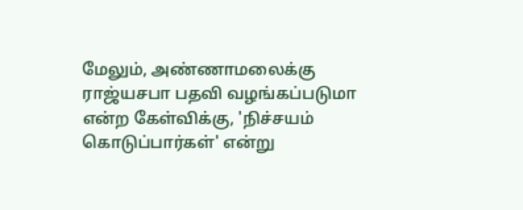மேலும், அண்ணாமலைக்கு ராஜ்யசபா பதவி வழங்கப்படுமா என்ற கேள்விக்கு, 'நிச்சயம் கொடுப்பார்கள்' என்று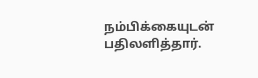நம்பிக்கையுடன் பதிலளித்தார்.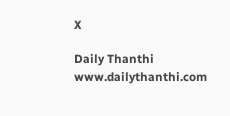X

Daily Thanthi
www.dailythanthi.com